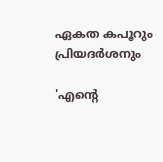ഏകത കപൂറും പ്രിയദർശനും

'എന്റെ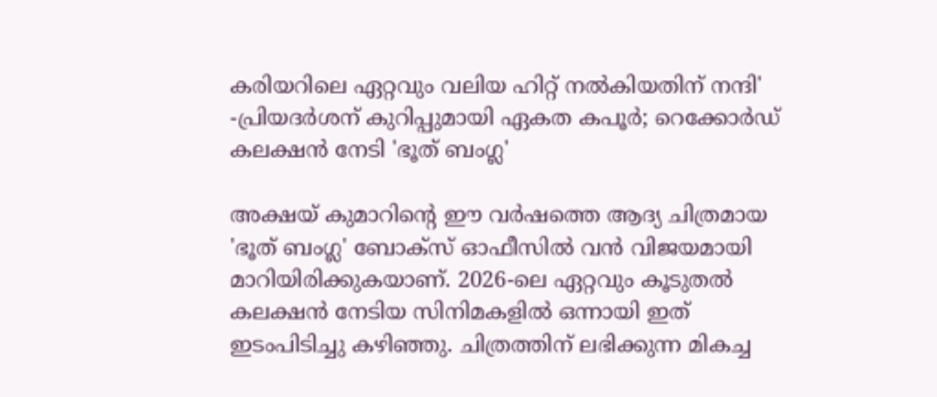കരിയറിലെ ഏറ്റവും വലിയ ഹിറ്റ് നൽകിയതിന് നന്ദി' -പ്രിയദർശന് കുറിപ്പുമായി ഏകത കപൂർ; റെക്കോർഡ് കലക്ഷൻ നേടി 'ഭൂത് ബംഗ്ല'

അക്ഷയ് കുമാറിന്റെ ഈ വർഷത്തെ ആദ്യ ചിത്രമായ 'ഭൂത് ബംഗ്ല' ബോക്സ് ഓഫീസിൽ വൻ വിജയമായി മാറിയിരിക്കുകയാണ്. 2026-ലെ ഏറ്റവും കൂടുതൽ കലക്ഷൻ നേടിയ സിനിമകളിൽ ഒന്നായി ഇത് ഇടംപിടിച്ചു കഴിഞ്ഞു. ചിത്രത്തിന് ലഭിക്കുന്ന മികച്ച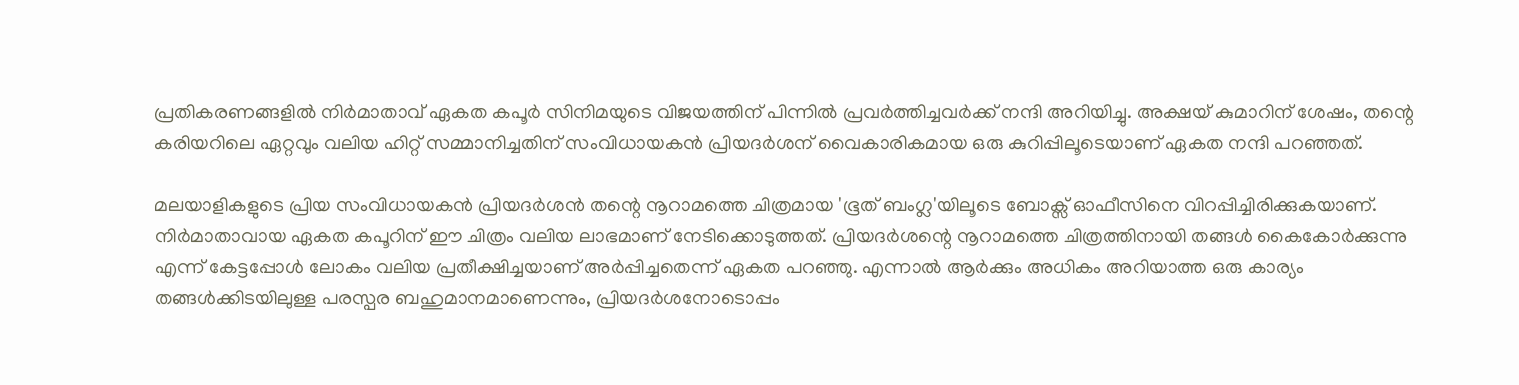പ്രതികരണങ്ങളിൽ നിർമാതാവ് ഏകത കപൂർ സിനിമയുടെ വിജയത്തിന് പിന്നിൽ പ്രവർത്തിച്ചവർക്ക് നന്ദി അറിയിച്ചു. അക്ഷയ് കുമാറിന് ശേഷം, തന്റെ കരിയറിലെ ഏറ്റവും വലിയ ഹിറ്റ് സമ്മാനിച്ചതിന് സംവിധായകൻ പ്രിയദർശന് വൈകാരികമായ ഒരു കുറിപ്പിലൂടെയാണ് ഏകത നന്ദി പറഞ്ഞത്.

മലയാളികളുടെ പ്രിയ സംവിധായകൻ പ്രിയദർശൻ തന്റെ നൂറാമത്തെ ചിത്രമായ 'ഭൂത് ബംഗ്ല'യിലൂടെ ബോക്സ് ഓഫീസിനെ വിറപ്പിച്ചിരിക്കുകയാണ്. നിർമാതാവായ ഏകത കപൂറിന് ഈ ചിത്രം വലിയ ലാഭമാണ് നേടിക്കൊടുത്തത്. പ്രിയദർശന്റെ നൂറാമത്തെ ചിത്രത്തിനായി തങ്ങൾ കൈകോർക്കുന്നു എന്ന് കേട്ടപ്പോൾ ലോകം വലിയ പ്രതീക്ഷിച്ചയാണ് അർപ്പിച്ചതെന്ന് ഏകത പറഞ്ഞു. എന്നാൽ ആർക്കും അധികം അറിയാത്ത ഒരു കാര്യം തങ്ങൾക്കിടയിലുള്ള പരസ്പര ബഹുമാനമാണെന്നും, പ്രിയദർശനോടൊപ്പം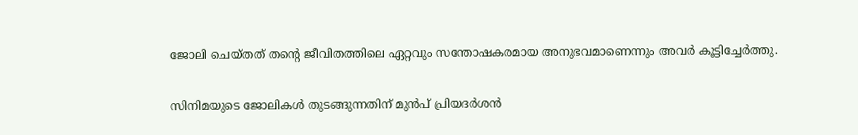ജോലി ചെയ്തത് തന്റെ ജീവിതത്തിലെ ഏറ്റവും സന്തോഷകരമായ അനുഭവമാണെന്നും അവർ കൂട്ടിച്ചേർത്തു.

സിനിമയുടെ ജോലികൾ തുടങ്ങുന്നതിന് മുൻപ് പ്രിയദർശൻ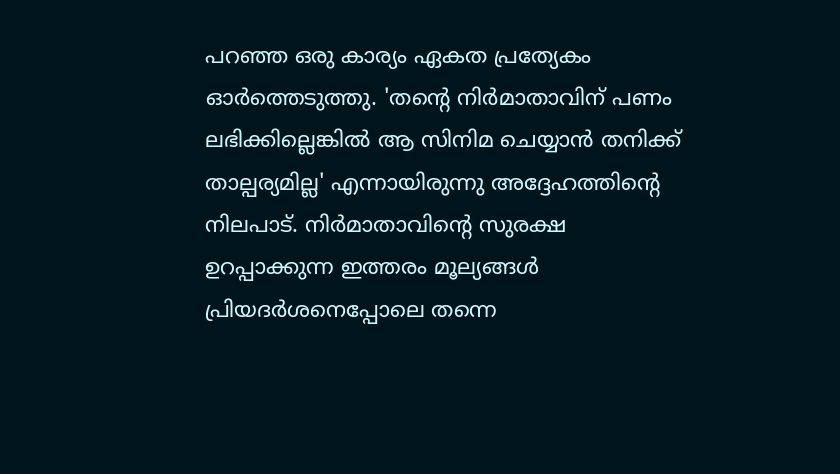പറഞ്ഞ ഒരു കാര്യം ഏകത പ്രത്യേകം ഓർത്തെടുത്തു. 'തന്റെ നിർമാതാവിന് പണം ലഭിക്കില്ലെങ്കിൽ ആ സിനിമ ചെയ്യാൻ തനിക്ക് താല്പര്യമില്ല' എന്നായിരുന്നു അദ്ദേഹത്തിന്റെ നിലപാട്. നിർമാതാവിന്റെ സുരക്ഷ ഉറപ്പാക്കുന്ന ഇത്തരം മൂല്യങ്ങൾ പ്രിയദർശനെപ്പോലെ തന്നെ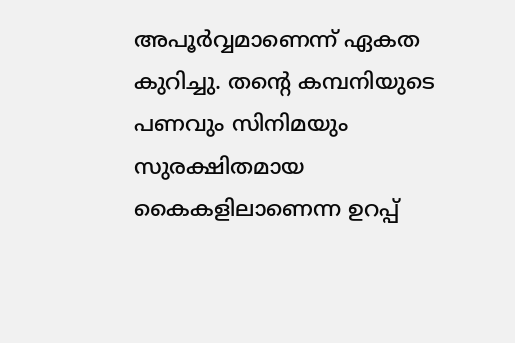അപൂർവ്വമാണെന്ന് ഏകത കുറിച്ചു. തന്റെ കമ്പനിയുടെ പണവും സിനിമയും സുരക്ഷിതമായ കൈകളിലാണെന്ന ഉറപ്പ്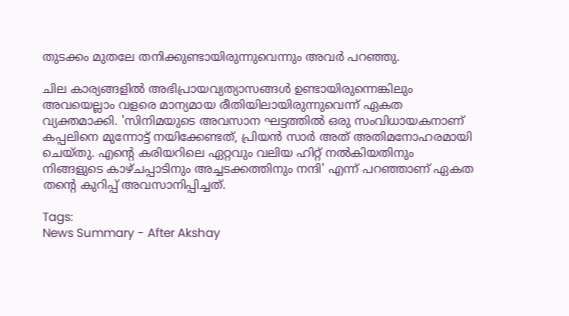തുടക്കം മുതലേ തനിക്കുണ്ടായിരുന്നുവെന്നും അവർ പറഞ്ഞു.

ചില കാര്യങ്ങളിൽ അഭിപ്രായവ്യത്യാസങ്ങൾ ഉണ്ടായിരുന്നെങ്കിലും അവയെല്ലാം വളരെ മാന്യമായ രീതിയിലായിരുന്നുവെന്ന് ഏകത വ്യക്തമാക്കി. 'സിനിമയുടെ അവസാന ഘട്ടത്തിൽ ഒരു സംവിധായകനാണ് കപ്പലിനെ മുന്നോട്ട് നയിക്കേണ്ടത്, പ്രിയൻ സാർ അത് അതിമനോഹരമായി ചെയ്തു. എന്റെ കരിയറിലെ ഏറ്റവും വലിയ ഹിറ്റ് നൽകിയതിനും നിങ്ങളുടെ കാഴ്ചപ്പാടിനും അച്ചടക്കത്തിനും നന്ദി' എന്ന് പറഞ്ഞാണ് ഏകത തന്റെ കുറിപ്പ് അവസാനിപ്പിച്ചത്.

Tags:
News Summary - After Akshay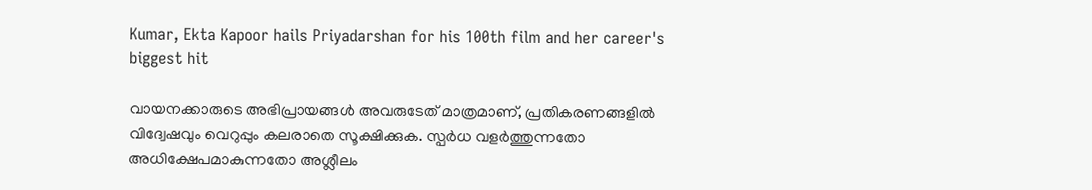Kumar, Ekta Kapoor hails Priyadarshan for his 100th film and her career's biggest hit

വായനക്കാരുടെ അഭിപ്രായങ്ങള്‍ അവരുടേത് മാത്രമാണ്, പ്രതികരണങ്ങളിൽ വിദ്വേഷവും വെറുപ്പും കലരാതെ സൂക്ഷിക്കുക. സ്പർധ വളർത്തുന്നതോ അധിക്ഷേപമാകുന്നതോ അശ്ലീലം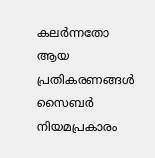കലർന്നതോ ആയ പ്രതികരണങ്ങൾ സൈബർ നിയമപ്രകാരം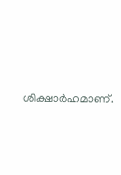ശിക്ഷാർഹമാണ്.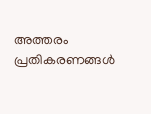അത്തരം പ്രതികരണങ്ങൾ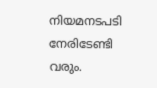നിയമനടപടി നേരിടേണ്ടി വരും.